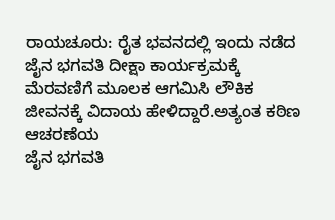ರಾಯಚೂರು: ರೈತ ಭವನದಲ್ಲಿ ಇಂದು ನಡೆದ ಜೈನ ಭಗವತಿ ದೀಕ್ಷಾ ಕಾರ್ಯಕ್ರಮಕ್ಕೆ
ಮೆರವಣಿಗೆ ಮೂಲಕ ಆಗಮಿಸಿ ಲೌಕಿಕ ಜೀವನಕ್ಕೆ ವಿದಾಯ ಹೇಳಿದ್ದಾರೆ.ಅತ್ಯಂತ ಕಠಿಣ ಆಚರಣೆಯ
ಜೈನ ಭಗವತಿ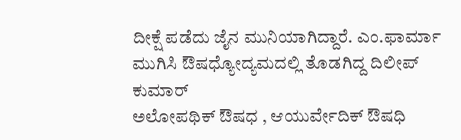ದೀಕ್ಷೆ ಪಡೆದು ಜೈನ ಮುನಿಯಾಗಿದ್ದಾರೆ. ಎಂ.ಫಾರ್ಮಾ ಮುಗಿಸಿ ಔಷಧ್ಯೋದ್ಯಮದಲ್ಲಿ ತೊಡಗಿದ್ದ ದಿಲೀಪ್ ಕುಮಾರ್
ಅಲೋಪಥಿಕ್ ಔಷಧ , ಆಯುರ್ವೇದಿಕ್ ಔಷಧಿ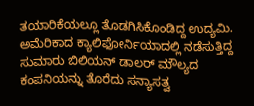ತಯಾರಿಕೆಯಲ್ಲೂ ತೊಡಗಿಸಿಕೊಂಡಿದ್ದ ಉದ್ಯಮಿ.
ಅಮೆರಿಕಾದ ಕ್ಯಾಲಿಫೋರ್ನಿಯಾದಲ್ಲಿ ನಡೆಸುತ್ತಿದ್ದ ಸುಮಾರು ಬಿಲಿಯನ್ ಡಾಲರ್ ಮೌಲ್ಯದ ಕಂಪನಿಯನ್ನು ತೊರೆದು ಸನ್ಯಾಸತ್ವ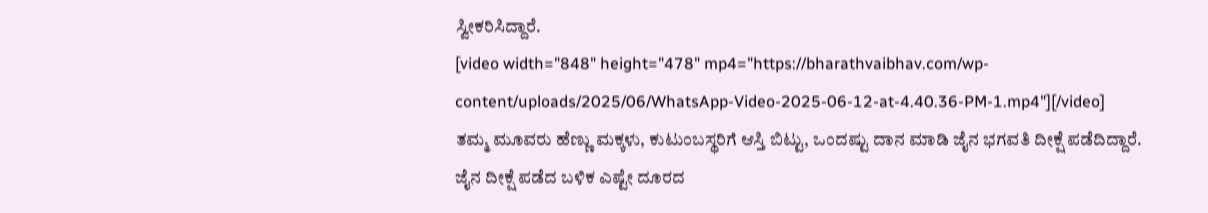ಸ್ವೀಕರಿಸಿದ್ದಾರೆ.
[video width="848" height="478" mp4="https://bharathvaibhav.com/wp-content/uploads/2025/06/WhatsApp-Video-2025-06-12-at-4.40.36-PM-1.mp4"][/video]
ತಮ್ಮ ಮೂವರು ಹೆಣ್ಣು ಮಕ್ಕಳು, ಕುಟುಂಬಸ್ಥರಿಗೆ ಆಸ್ತಿ ಬಿಟ್ಟು, ಒಂದಷ್ಟು ದಾನ ಮಾಡಿ ಜೈನ ಭಗವತಿ ದೀಕ್ಷೆ ಪಡೆದಿದ್ದಾರೆ. ಜೈನ ದೀಕ್ಷೆ ಪಡೆದ ಬಳಿಕ ಎಷ್ಟೇ ದೂರದ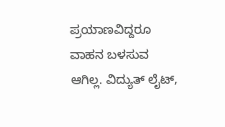ಪ್ರಯಾಣವಿದ್ದರೂ ವಾಹನ ಬಳಸುವ ಆಗಿಲ್ಲ. ವಿದ್ಯುತ್ ಲೈಟ್,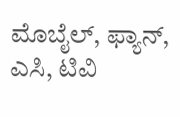ಮೊಬೈಲ್, ಫ್ಯಾನ್, ಎಸಿ, ಟಿವಿ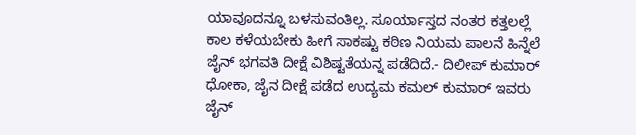ಯಾವೂದನ್ನೂ ಬಳಸುವಂತಿಲ್ಲ. ಸೂರ್ಯಾಸ್ತದ ನಂತರ ಕತ್ತಲಲ್ಲೆ ಕಾಲ ಕಳೆಯಬೇಕು ಹೀಗೆ ಸಾಕಷ್ಟು ಕಠಿಣ ನಿಯಮ ಪಾಲನೆ ಹಿನ್ನೆಲೆ ಜೈನ್ ಭಗವತಿ ದೀಕ್ಷೆ ವಿಶಿಷ್ಟತೆಯನ್ನ ಪಡೆದಿದೆ.- ದಿಲೀಪ್ ಕುಮಾರ್ ಧೋಕಾ, ಜೈನ ದೀಕ್ಷೆ ಪಡೆದ ಉದ್ಯಮ ಕಮಲ್ ಕುಮಾರ್ ಇವರು ಜೈನ್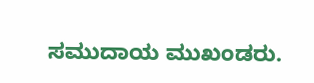ಸಮುದಾಯ ಮುಖಂಡರು.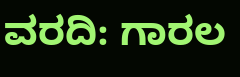ವರದಿ: ಗಾರಲ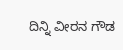ದಿನ್ನಿ ವೀರನ ಗೌಡ